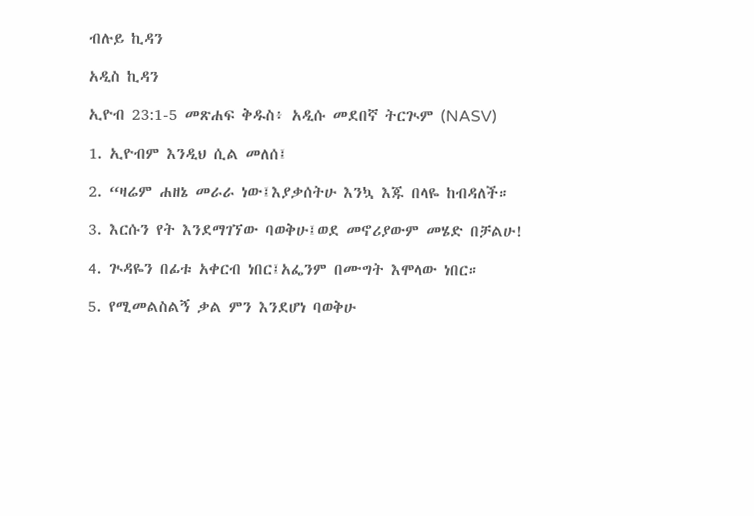ብሉይ ኪዳን

አዲስ ኪዳን

ኢዮብ 23:1-5 መጽሐፍ ቅዱስ፥ አዲሱ መደበኛ ትርጒም (NASV)

1. ኢዮብም እንዲህ ሲል መለሰ፤

2. “ዛሬም ሐዘኔ መራራ ነው፤እያቃሰትሁ እንኳ እጁ በላዬ ከብዳለች።

3. እርሱን የት እንደማገኘው ባወቅሁ፤ወደ መኖሪያውም መሄድ በቻልሁ!

4. ጒዳዬን በፊቱ አቀርብ ነበር፤አፌንም በሙግት እሞላው ነበር።

5. የሚመልስልኝ ቃል ምን እንደሆነ ባወቅሁ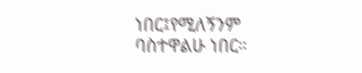ነበር፤የሚለኝንም ባስተዋልሁ ነበር።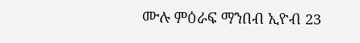ሙሉ ምዕራፍ ማንበብ ኢዮብ 23